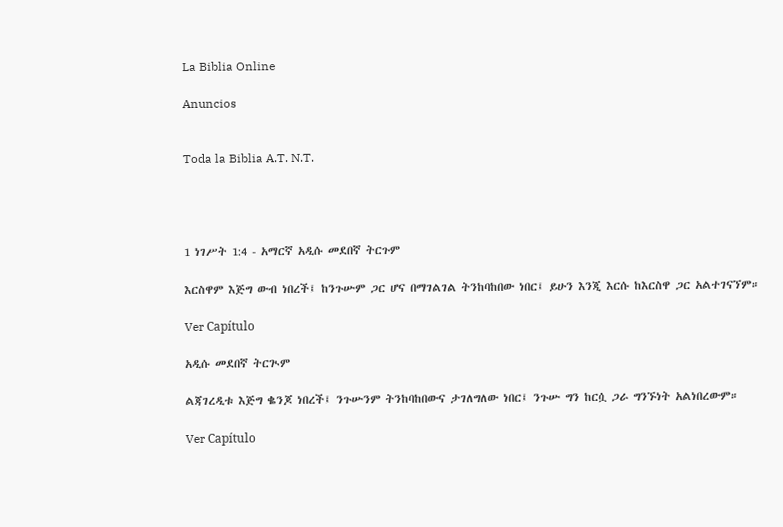La Biblia Online

Anuncios


Toda la Biblia A.T. N.T.




1 ነገሥት 1:4 - አማርኛ አዲሱ መደበኛ ትርጉም

እርስዋም እጅግ ውብ ነበረች፤ ከንጉሡም ጋር ሆና በማገልገል ትንከባከበው ነበር፤ ይሁን እንጂ እርሱ ከእርስዋ ጋር አልተገናኘም።

Ver Capítulo

አዲሱ መደበኛ ትርጒም

ልጃገረዲቱ እጅግ ቈንጆ ነበረች፤ ንጉሡንም ትንከባከበውና ታገለግለው ነበር፤ ንጉሡ ግን ከርሷ ጋራ ግንኙነት አልነበረውም።

Ver Capítulo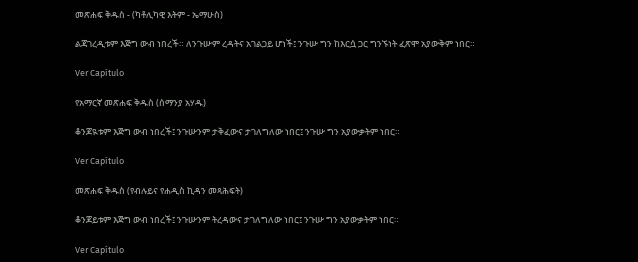መጽሐፍ ቅዱስ - (ካቶሊካዊ እትም - ኤማሁስ)

ልጃገረዲቱም እጅግ ውብ ነበረች። ለንጉሡም ረዳትና አገልጋይ ሆነች፤ ንጉሡ ግን ከእርሷ ጋር ግንኙነት ፈጽሞ አያውቅም ነበር።

Ver Capítulo

የአማርኛ መጽሐፍ ቅዱስ (ሰማንያ አሃዱ)

ቆንጆዪቱም እጅግ ውብ ነበረች፤ ንጉሡንም ታቅፈውና ታገለግለው ነበር፤ ንጉሡ ግን አያውቃትም ነበር።

Ver Capítulo

መጽሐፍ ቅዱስ (የብሉይና የሐዲስ ኪዳን መጻሕፍት)

ቆንጆይቱም እጅግ ውብ ነበረች፤ ንጉሡንም ትረዳውና ታገለግለው ነበር፤ ንጉሡ ግን አያውቃትም ነበር።

Ver Capítulo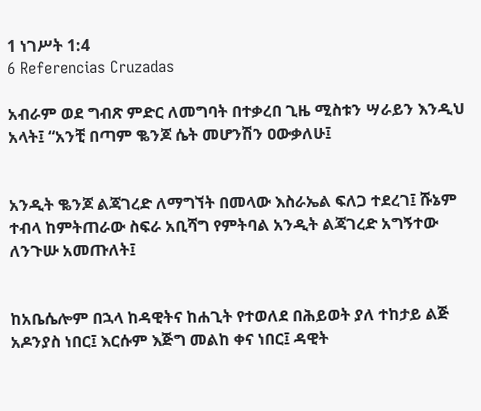1 ነገሥት 1:4
6 Referencias Cruzadas

አብራም ወደ ግብጽ ምድር ለመግባት በተቃረበ ጊዜ ሚስቱን ሣራይን እንዲህ አላት፤ “አንቺ በጣም ቈንጆ ሴት መሆንሽን ዐውቃለሁ፤


አንዲት ቈንጆ ልጃገረድ ለማግኘት በመላው እስራኤል ፍለጋ ተደረገ፤ ሹኔም ተብላ ከምትጠራው ስፍራ አቢሻግ የምትባል አንዲት ልጃገረድ አግኝተው ለንጉሡ አመጡለት፤


ከአቤሴሎም በኋላ ከዳዊትና ከሐጊት የተወለደ በሕይወት ያለ ተከታይ ልጅ አዶንያስ ነበር፤ እርሱም እጅግ መልከ ቀና ነበር፤ ዳዊት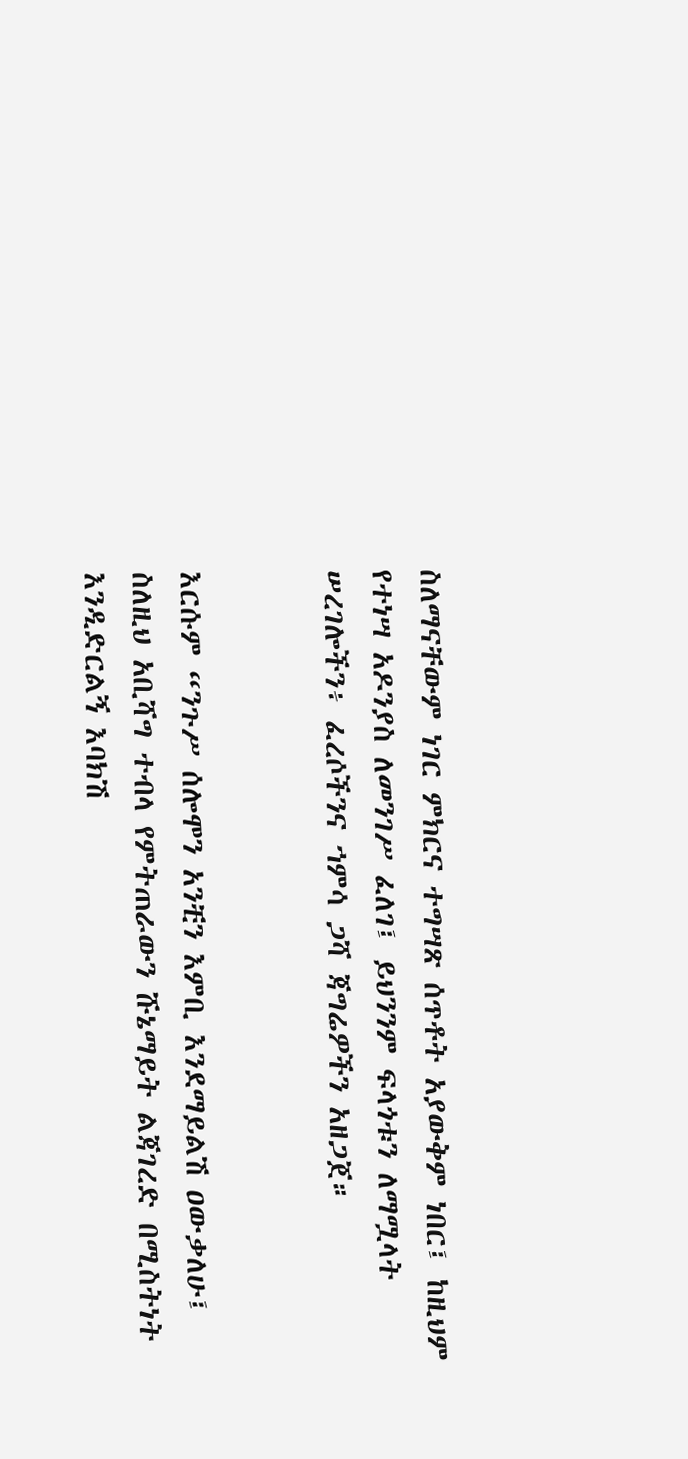ስለማናቸውም ነገር ምክርና ተግሣጽ ሰጥቶት አያውቅም ነበር፤ ከዚህም የተነሣ አዶንያስ ለመንገሥ ፈለገ፤ ይህንንም ፍላጎቱን ለማሟላት ሠረገሎችን፥ ፈረሶችንና ኀምሳ ጋሻ ጃግሬዎችን አዘጋጀ።


እርሱም “ንጉሥ ሰሎሞን አንቺን እምቢ እንደማይልሽ ዐውቃለሁ፤ ስለዚህ አቢሻግ ተብላ የምትጠራውን ሹኔማይት ልጃገረድ በሚስትነት እንዲድርልኝ እባክሽ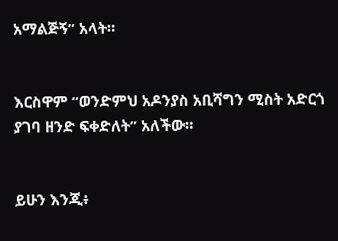አማልጅኝ” አላት።


እርስዋም “ወንድምህ አዶንያስ አቢሻግን ሚስት አድርጎ ያገባ ዘንድ ፍቀድለት” አለችው።


ይሁን እንጂ፥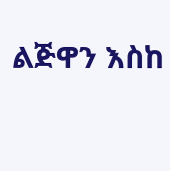ልጅዋን እስከ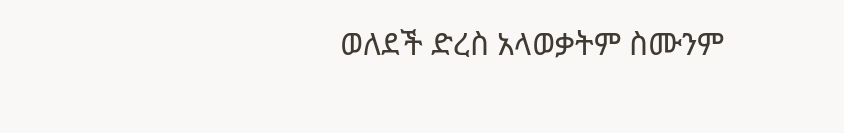ወለደች ድረስ አላወቃትም ስሙንም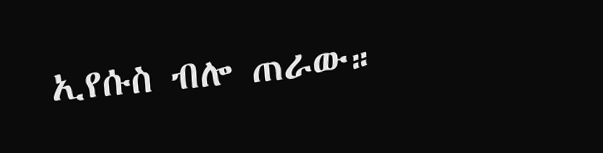ኢየሱስ ብሎ ጠራው።